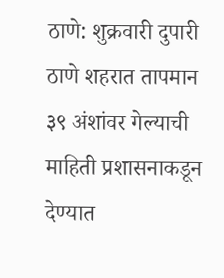ठाणे: शुक्रवारी दुपारी ठाणे शहरात तापमान ३९ अंशांवर गेल्याची माहिती प्रशासनाकडून देण्यात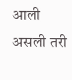आली असली तरी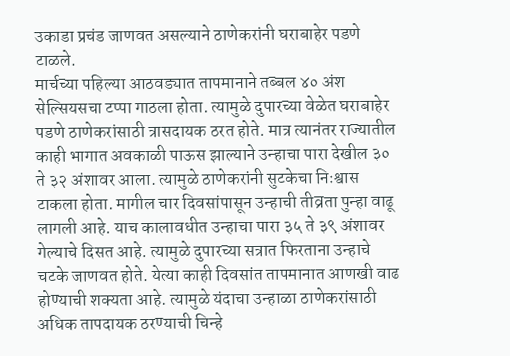उकाडा प्रचंड जाणवत असल्याने ठाणेकरांनी घराबाहेर पडणे टाळले.
मार्चच्या पहिल्या आठवड्यात तापमानाने तब्बल ४० अंश सेल्सियसचा टप्पा गाठला होता. त्यामुळे दुपारच्या वेळेत घराबाहेर पडणे ठाणेकरांसाठी त्रासदायक ठरत होते. मात्र त्यानंतर राज्यातील काही भागात अवकाळी पाऊस झाल्याने उन्हाचा पारा देखील ३० ते ३२ अंशावर आला. त्यामुळे ठाणेकरांनी सुटकेचा निःश्वास टाकला होता. मागील चार दिवसांपासून उन्हाची तीव्रता पुन्हा वाढू लागली आहे. याच कालावधीत उन्हाचा पारा ३५ ते ३९ अंशावर गेल्याचे दिसत आहे. त्यामुळे दुपारच्या सत्रात फिरताना उन्हाचे चटके जाणवत होते. येत्या काही दिवसांत तापमानात आणखी वाढ होण्याची शक्यता आहे. त्यामुळे यंदाचा उन्हाळा ठाणेकरांसाठी अधिक तापदायक ठरण्याची चिन्हे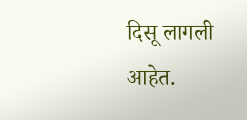दिसू लागली आहेत.